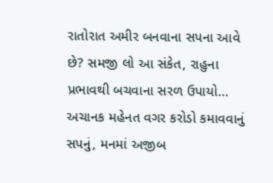રાતોરાત અમીર બનવાના સપના આવે છે? સમજી લો આ સંકેત, રાહુના પ્રભાવથી બચવાના સરળ ઉપાયો…
અચાનક મહેનત વગર કરોડો કમાવવાનું સપનું, મનમાં અજીબ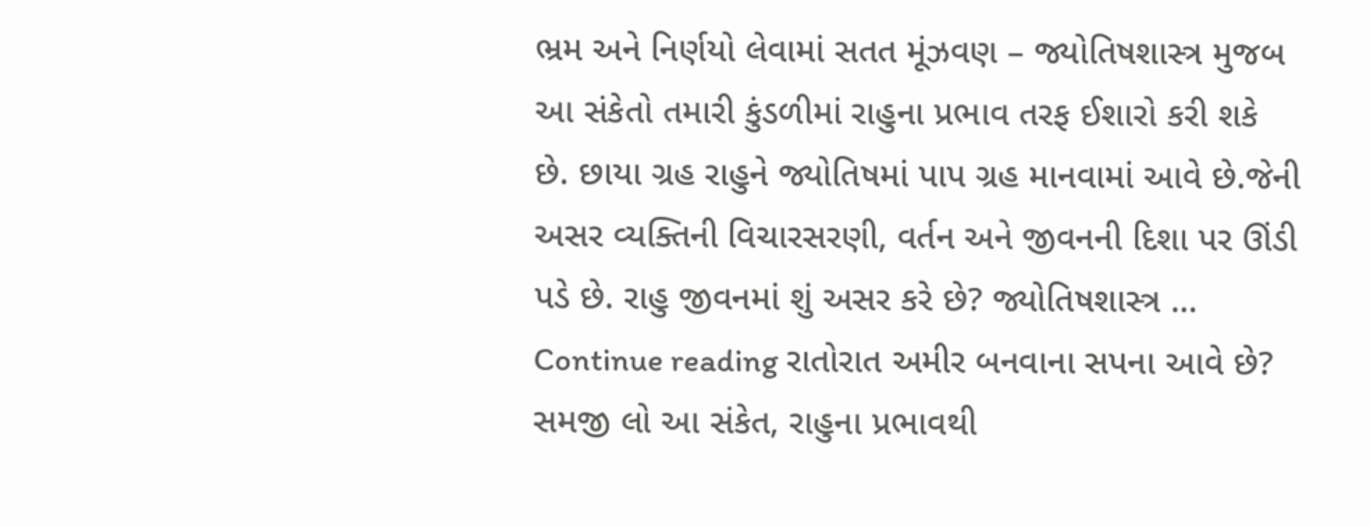ભ્રમ અને નિર્ણયો લેવામાં સતત મૂંઝવણ – જ્યોતિષશાસ્ત્ર મુજબ આ સંકેતો તમારી કુંડળીમાં રાહુના પ્રભાવ તરફ ઈશારો કરી શકે છે. છાયા ગ્રહ રાહુને જ્યોતિષમાં પાપ ગ્રહ માનવામાં આવે છે.જેની અસર વ્યક્તિની વિચારસરણી, વર્તન અને જીવનની દિશા પર ઊંડી પડે છે. રાહુ જીવનમાં શું અસર કરે છે? જ્યોતિષશાસ્ત્ર … Continue reading રાતોરાત અમીર બનવાના સપના આવે છે? સમજી લો આ સંકેત, રાહુના પ્રભાવથી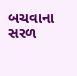બચવાના સરળ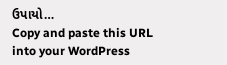ઉપાયો…
Copy and paste this URL into your WordPress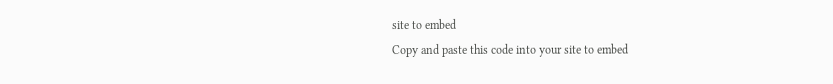site to embed
Copy and paste this code into your site to embed